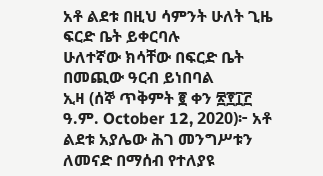አቶ ልደቱ በዚህ ሳምንት ሁለት ጊዜ ፍርድ ቤት ይቀርባሉ
ሁለተኛው ክሳቸው በፍርድ ቤት በመጪው ዓርብ ይነበባል
ኢዛ (ሰኞ ጥቅምት ፪ ቀን ፳፻፲፫ ዓ.ም. October 12, 2020)፦ አቶ ልደቱ አያሌው ሕገ መንግሥቱን ለመናድ በማሰብ የተለያዩ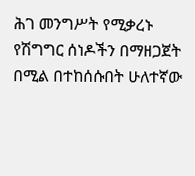ሕገ መንግሥት የሚቃረኑ የሽግግር ሰነዶችን በማዘጋጀት በሚል በተከሰሱበት ሁለተኛው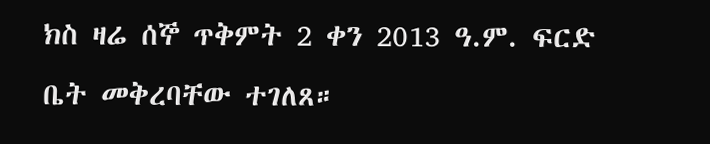ክስ ዛሬ ሰኞ ጥቅምት 2 ቀን 2013 ዓ.ም. ፍርድ ቤት መቅረባቸው ተገለጸ።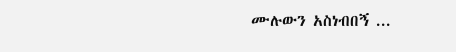ሙሉውን አስነብበኝ ...